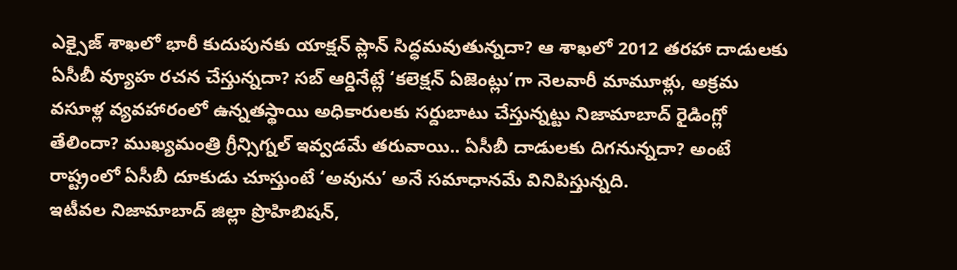ఎక్సైజ్ శాఖలో భారీ కుదుపునకు యాక్షన్ ప్లాన్ సిద్ధమవుతున్నదా? ఆ శాఖలో 2012 తరహా దాడులకు ఏసీబీ వ్యూహ రచన చేస్తున్నదా? సబ్ ఆర్డినేట్లే ‘కలెక్షన్ ఏజెంట్లు’గా నెలవారీ మామూళ్లు, అక్రమ వసూళ్ల వ్యవహారంలో ఉన్నతస్థాయి అధికారులకు సర్దుబాటు చేస్తున్నట్టు నిజామాబాద్ రైడింగ్లో తేలిందా? ముఖ్యమంత్రి గ్రీన్సిగ్నల్ ఇవ్వడమే తరువాయి.. ఏసీబీ దాడులకు దిగనున్నదా? అంటే రాష్ట్రంలో ఏసీబీ దూకుడు చూస్తుంటే ‘అవును’ అనే సమాధానమే వినిపిస్తున్నది.
ఇటీవల నిజామాబాద్ జిల్లా ప్రొహిబిషన్,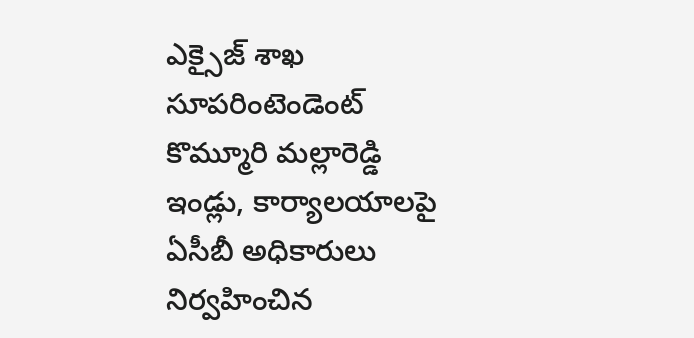ఎక్సైజ్ శాఖ సూపరింటెండెంట్ కొమ్మూరి మల్లారెడ్డి ఇండ్లు, కార్యాలయాలపై ఏసీబీ అధికారులు నిర్వహించిన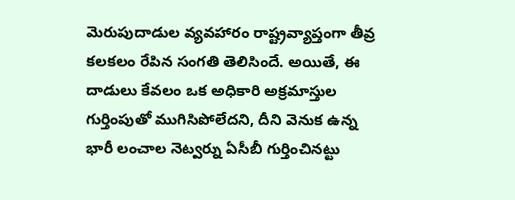మెరుపుదాడుల వ్యవహారం రాష్ట్రవ్యాప్తంగా తీవ్ర కలకలం రేపిన సంగతి తెలిసిందే. అయితే, ఈ దాడులు కేవలం ఒక అధికారి అక్రమాస్తుల గుర్తింపుతో ముగిసిపోలేదని, దీని వెనుక ఉన్న భారీ లంచాల నెట్వర్ను ఏసీబీ గుర్తించినట్టు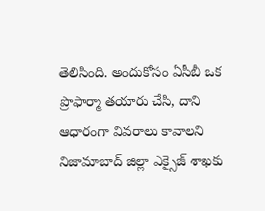తెలిసింది. అందుకోసం ఏసీబీ ఒక ప్రొఫార్మా తయారు చేసి, దాని ఆధారంగా వివరాలు కావాలని నిజామాబాద్ జిల్లా ఎక్సైజ్ శాఖకు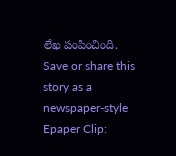లేఖ పంపించింది.
Save or share this story as a newspaper-style Epaper Clip: